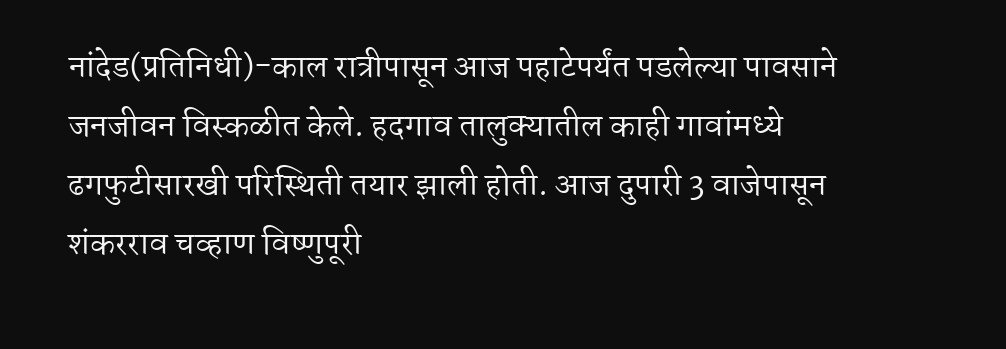नांदेड(प्रतिनिधी)-काल रात्रीपासून आज पहाटेपर्यंत पडलेल्या पावसाने जनजीवन विस्कळीत केले. हदगाव तालुक्यातील काही गावांमध्ये ढगफुटीसारखी परिस्थिती तयार झाली होती. आज दुपारी 3 वाजेपासून शंकरराव चव्हाण विष्णुपूरी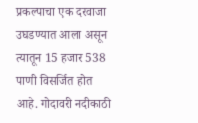प्रकल्पाचा एक दरवाजा उघडण्यात आला असून त्यातून 15 हजार 538 पाणी विसर्जित होत आहे. गोदावरी नदीकाठी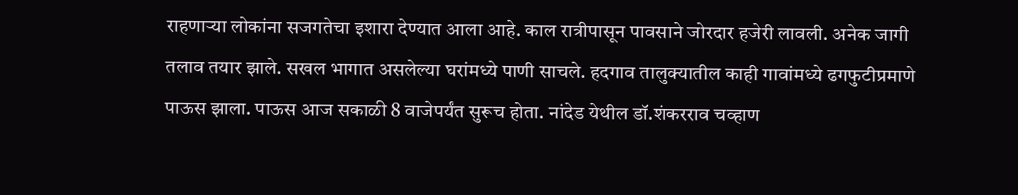राहणाऱ्या लोकांना सजगतेचा इशारा देण्यात आला आहे. काल रात्रीपासून पावसाने जोरदार हजेरी लावली. अनेक जागी तलाव तयार झाले. सखल भागात असलेल्या घरांमध्ये पाणी साचले. हदगाव तालुक्यातील काही गावांमध्ये ढगफुटीप्रमाणे पाऊस झाला. पाऊस आज सकाळी 8 वाजेपर्यंत सुरूच होता. नांदेड येथील डॉ.शंकरराव चव्हाण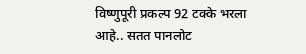विष्णुपूरी प्रकल्प 92 टक्के भरला आहे.. सतत पानलोट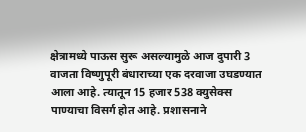क्षेत्रामध्ये पाऊस सुरू असल्यामुळे आज दुपारी 3 वाजता विष्णुपूरी बंधाराच्या एक दरवाजा उघडण्यात आला आहे. त्यातून 15 हजार 538 क्युसेक्स पाण्याचा विसर्ग होत आहे. प्रशासनाने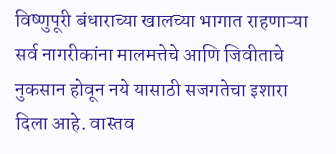विष्णुपूरी बंधाराच्या खालच्या भागात राहणाऱ्या सर्व नागरीकांना मालमत्तेचे आणि जिवीताचे नुकसान होवून नये यासाठी सजगतेचा इशारा दिला आहे. वास्तव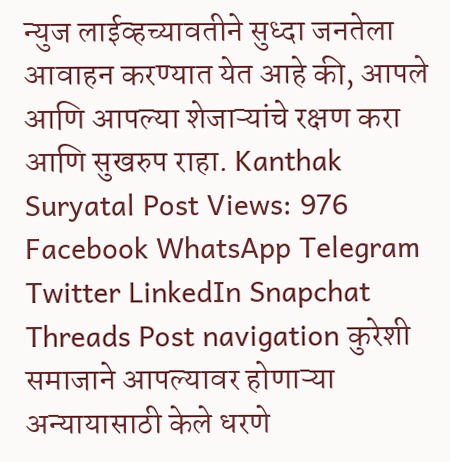न्युज लाईव्हच्यावतीने सुध्दा जनतेला आवाहन करण्यात येत आहे की, आपले आणि आपल्या शेजाऱ्यांचे रक्षण करा आणि सुखरुप राहा. Kanthak Suryatal Post Views: 976 Facebook WhatsApp Telegram Twitter LinkedIn Snapchat Threads Post navigation कुरेशी समाजाने आपल्यावर होणाऱ्या अन्यायासाठी केले धरणे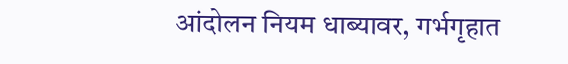आंदोलन नियम धाब्यावर, गर्भगृहात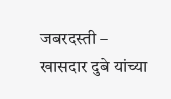जबरदस्ती – खासदार दुबे यांच्या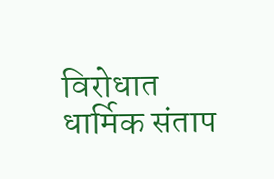विरोधात धार्मिक संताप